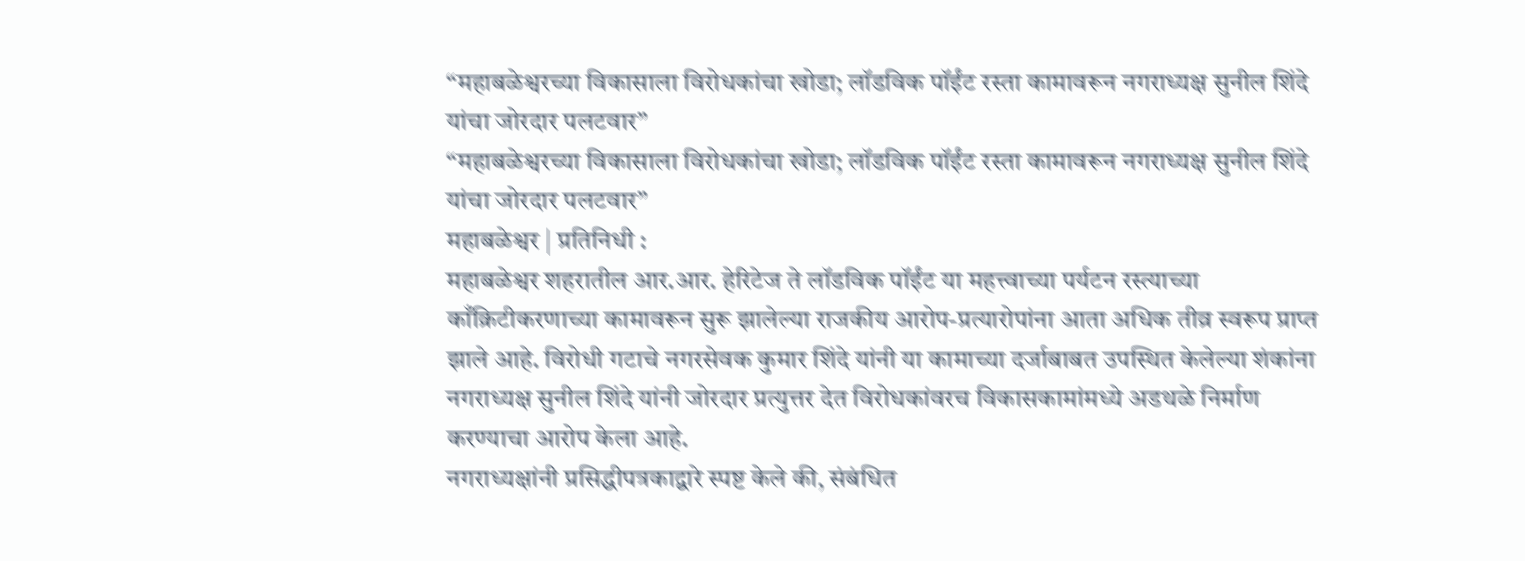“महाबळेश्वरच्या विकासाला विरोधकांचा खोडा; लॉडविक पॉईंट रस्ता कामावरून नगराध्यक्ष सुनील शिंदे यांचा जोरदार पलटवार”
“महाबळेश्वरच्या विकासाला विरोधकांचा खोडा; लॉडविक पॉईंट रस्ता कामावरून नगराध्यक्ष सुनील शिंदे यांचा जोरदार पलटवार”
महाबळेश्वर | प्रतिनिधी :
महाबळेश्वर शहरातील आर.आर. हेरिटेज ते लॉडविक पॉईंट या महत्त्वाच्या पर्यटन रस्त्याच्या काँक्रिटीकरणाच्या कामावरून सुरू झालेल्या राजकीय आरोप-प्रत्यारोपांना आता अधिक तीव्र स्वरूप प्राप्त झाले आहे. विरोधी गटाचे नगरसेवक कुमार शिंदे यांनी या कामाच्या दर्जाबाबत उपस्थित केलेल्या शंकांना नगराध्यक्ष सुनील शिंदे यांनी जोरदार प्रत्युत्तर देत विरोधकांवरच विकासकामांमध्ये अडथळे निर्माण करण्याचा आरोप केला आहे.
नगराध्यक्षांनी प्रसिद्धीपत्रकाद्वारे स्पष्ट केले की, संबंधित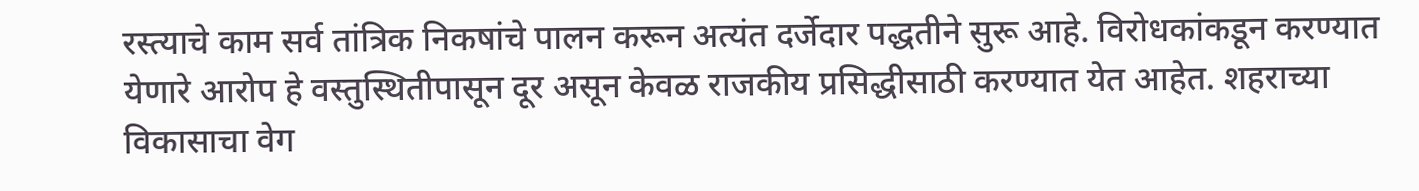रस्त्याचे काम सर्व तांत्रिक निकषांचे पालन करून अत्यंत दर्जेदार पद्धतीने सुरू आहे. विरोधकांकडून करण्यात येणारे आरोप हे वस्तुस्थितीपासून दूर असून केवळ राजकीय प्रसिद्धीसाठी करण्यात येत आहेत. शहराच्या विकासाचा वेग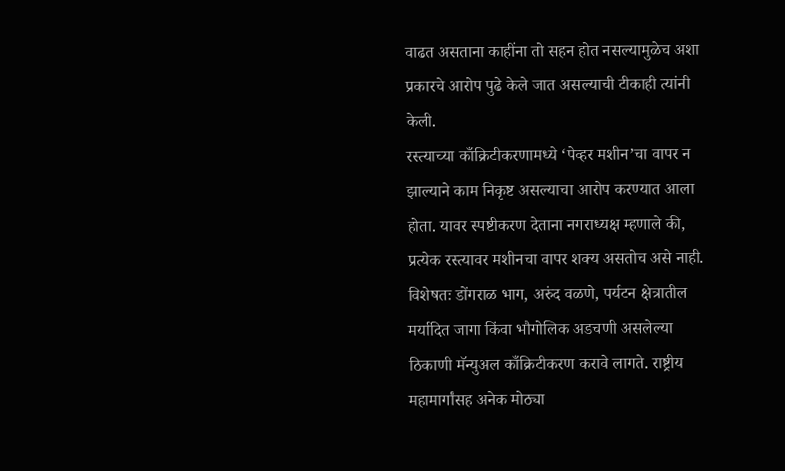वाढत असताना काहींना तो सहन होत नसल्यामुळेच अशा प्रकारचे आरोप पुढे केले जात असल्याची टीकाही त्यांनी केली.
रस्त्याच्या काँक्रिटीकरणामध्ये ‘पेव्हर मशीन’चा वापर न झाल्याने काम निकृष्ट असल्याचा आरोप करण्यात आला होता. यावर स्पष्टीकरण देताना नगराध्यक्ष म्हणाले की, प्रत्येक रस्त्यावर मशीनचा वापर शक्य असतोच असे नाही. विशेषतः डोंगराळ भाग, अरुंद वळणे, पर्यटन क्षेत्रातील मर्यादित जागा किंवा भौगोलिक अडचणी असलेल्या ठिकाणी मॅन्युअल काँक्रिटीकरण करावे लागते. राष्ट्रीय महामार्गांसह अनेक मोठ्या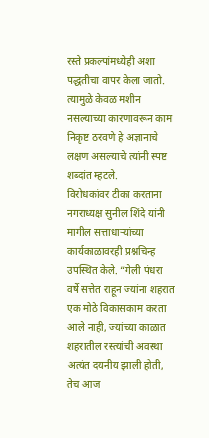रस्ते प्रकल्पांमध्येही अशा पद्धतीचा वापर केला जातो. त्यामुळे केवळ मशीन नसल्याच्या कारणावरून काम निकृष्ट ठरवणे हे अज्ञानाचे लक्षण असल्याचे त्यांनी स्पष्ट शब्दांत म्हटले.
विरोधकांवर टीका करताना नगराध्यक्ष सुनील शिंदे यांनी मागील सत्ताधाऱ्यांच्या कार्यकाळावरही प्रश्नचिन्ह उपस्थित केले. “गेली पंधरा वर्षे सत्तेत राहून ज्यांना शहरात एक मोठे विकासकाम करता आले नाही, ज्यांच्या काळात शहरातील रस्त्यांची अवस्था अत्यंत दयनीय झाली होती, तेच आज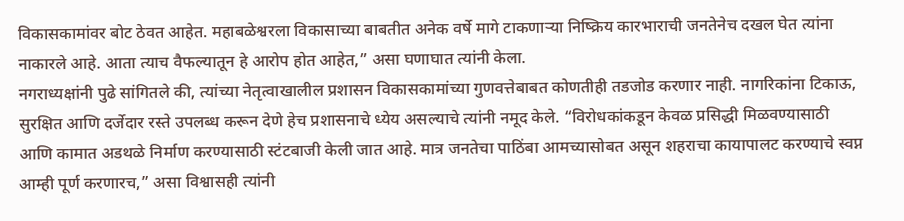विकासकामांवर बोट ठेवत आहेत. महाबळेश्वरला विकासाच्या बाबतीत अनेक वर्षे मागे टाकणाऱ्या निष्क्रिय कारभाराची जनतेनेच दखल घेत त्यांना नाकारले आहे. आता त्याच वैफल्यातून हे आरोप होत आहेत,” असा घणाघात त्यांनी केला.
नगराध्यक्षांनी पुढे सांगितले की, त्यांच्या नेतृत्वाखालील प्रशासन विकासकामांच्या गुणवत्तेबाबत कोणतीही तडजोड करणार नाही. नागरिकांना टिकाऊ, सुरक्षित आणि दर्जेदार रस्ते उपलब्ध करून देणे हेच प्रशासनाचे ध्येय असल्याचे त्यांनी नमूद केले. “विरोधकांकडून केवळ प्रसिद्धी मिळवण्यासाठी आणि कामात अडथळे निर्माण करण्यासाठी स्टंटबाजी केली जात आहे. मात्र जनतेचा पाठिंबा आमच्यासोबत असून शहराचा कायापालट करण्याचे स्वप्न आम्ही पूर्ण करणारच,” असा विश्वासही त्यांनी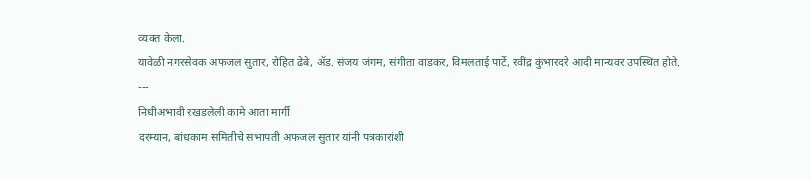व्यक्त केला.
यावेळी नगरसेवक अफजल सुतार, रोहित ढेबे, ॲड. संजय जंगम, संगीता वाडकर, विमलताई पार्टे, रवींद्र कुंभारदरे आदी मान्यवर उपस्थित होते.
---
निधीअभावी रखडलेली कामे आता मार्गी
दरम्यान, बांधकाम समितीचे सभापती अफजल सुतार यांनी पत्रकारांशी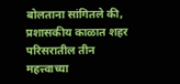बोलताना सांगितले की, प्रशासकीय काळात शहर परिसरातील तीन महत्त्वाच्या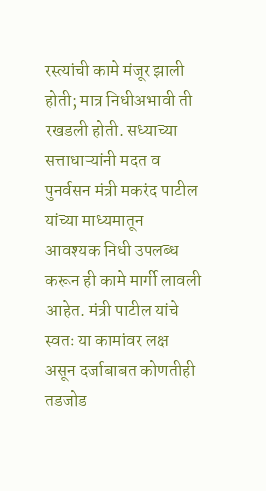रस्त्यांची कामे मंजूर झाली होती; मात्र निधीअभावी ती रखडली होती. सध्याच्या सत्ताधाऱ्यांनी मदत व पुनर्वसन मंत्री मकरंद पाटील यांच्या माध्यमातून आवश्यक निधी उपलब्ध करून ही कामे मार्गी लावली आहेत. मंत्री पाटील यांचे स्वतः या कामांवर लक्ष असून दर्जाबाबत कोणतीही तडजोड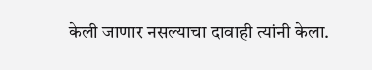केली जाणार नसल्याचा दावाही त्यांनी केला.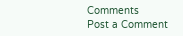Comments
Post a Comment